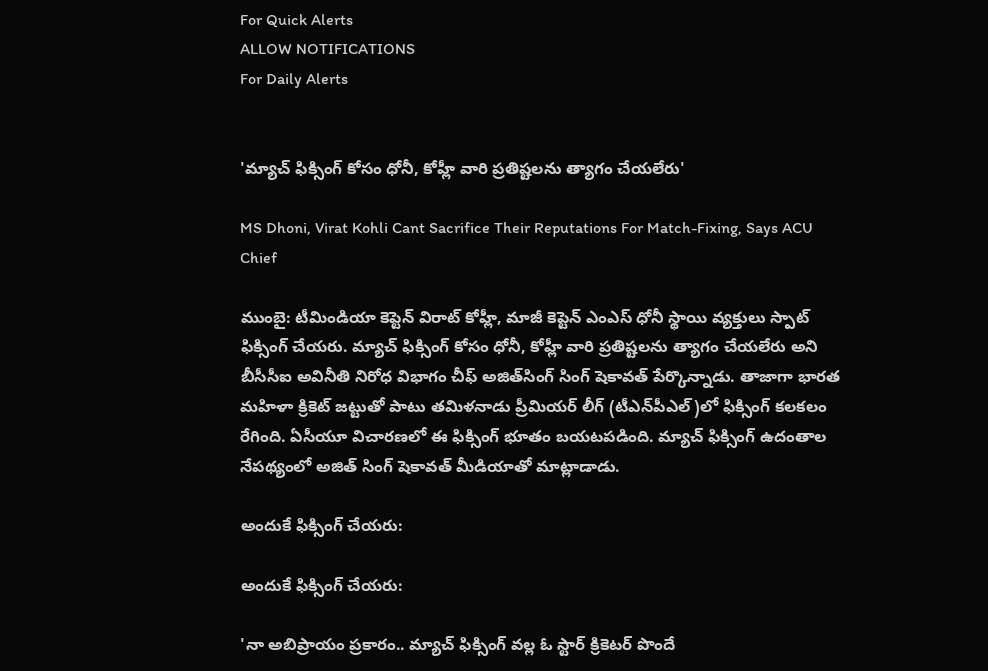For Quick Alerts
ALLOW NOTIFICATIONS
For Daily Alerts


'మ్యాచ్ ఫిక్సింగ్ కోసం ధోనీ, కోహ్లీ వారి ప్రతిష్టలను త్యాగం చేయలేరు'

MS Dhoni, Virat Kohli Cant Sacrifice Their Reputations For Match-Fixing, Says ACU Chief

ముంబై: టీమిండియా కెప్టెన్ విరాట్‌ కోహ్లీ, మాజీ కెప్టెన్ ఎంఎస్ ధోనీ స్థాయి వ్యక్తులు స్పాట్‌ ఫిక్సింగ్‌ చేయరు. మ్యాచ్ ఫిక్సింగ్ కోసం ధోనీ, కోహ్లీ వారి ప్రతిష్టలను త్యాగం చేయలేరు అని బీసీసీఐ అవినీతి నిరోధ విభాగం చీఫ్‌ అజిత్‌సింగ్‌ సింగ్ షెకావత్ పేర్కొన్నాడు. తాజాగా భారత మహిళా క్రికెట్ జట్టుతో పాటు తమిళనాడు ప్రీమియర్ లీగ్ (టీఎన్‌పీఎల్)లో ఫిక్సింగ్ కలకలం రేగింది. ఏసీయూ విచారణలో ఈ ఫిక్సింగ్ భూతం బయటపడింది. మ్యాచ్‌ ఫిక్సింగ్‌ ఉదంతాల నేపథ్యంలో అజిత్ సింగ్ షెకావత్ మీడియాతో మాట్లాడాడు.

అందుకే ఫిక్సింగ్‌ చేయరు:

అందుకే ఫిక్సింగ్‌ చేయరు:

'నా అబిప్రాయం ప్రకారం.. మ్యాచ్ ఫిక్సింగ్ వల్ల ఓ స్టార్‌ క్రికెటర్‌ పొందే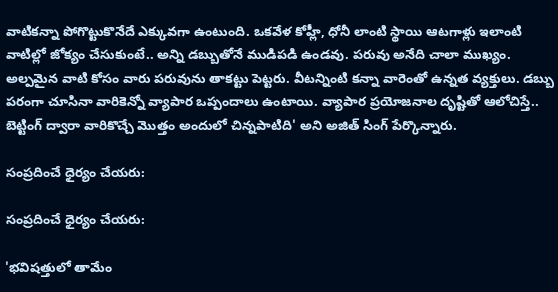వాటికన్నా పోగొట్టుకొనేదే ఎక్కువగా ఉంటుంది. ఒకవేళ కోహ్లీ, ధోనీ లాంటి స్థాయి ఆటగాళ్లు ఇలాంటి వాటిల్లో జోక్యం చేసుకుంటే.. అన్ని డబ్బుతోనే ముడిపడి ఉండవు. పరువు అనేది చాలా ముఖ్యం. అల్పమైన వాటి కోసం వారు పరువును తాకట్టు పెట్టరు. వీటన్నింటి కన్నా వారెంతో ఉన్నత వ్యక్తులు. డబ్బు పరంగా చూసినా వారికెన్నో వ్యాపార ఒప్పందాలు ఉంటాయి. వ్యాపార ప్రయోజనాల దృష్టితో ఆలోచిస్తే.. బెట్టింగ్‌ ద్వారా వారికొచ్చే మొత్తం అందులో చిన్నపాటిది' అని అజిత్ సింగ్ పేర్కొన్నారు.

సంప్రదించే ధైర్యం చేయరు:

సంప్రదించే ధైర్యం చేయరు:

'భవిషత్తులో తామేం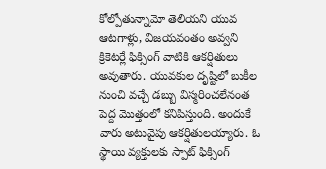కోల్పోతున్నామో తెలియని యువ ఆటగాళ్లు, విజయవంతం అవ్వని క్రికెటర్లే ఫిక్సింగ్ వాటికి ఆకర్షితులు అవుతారు. యువకుల దృష్టిలో బుకీల నుంచి వచ్చే డబ్బు విస్మరించలేనంత పెద్ద మొత్తంలో కనిపిస్తుంది. అందుకే వారు అటువైపు ఆకర్షితులయ్యారు. ఓ స్థాయి వ్యక్తులకు స్పాట్‌ ఫిక్సింగ్‌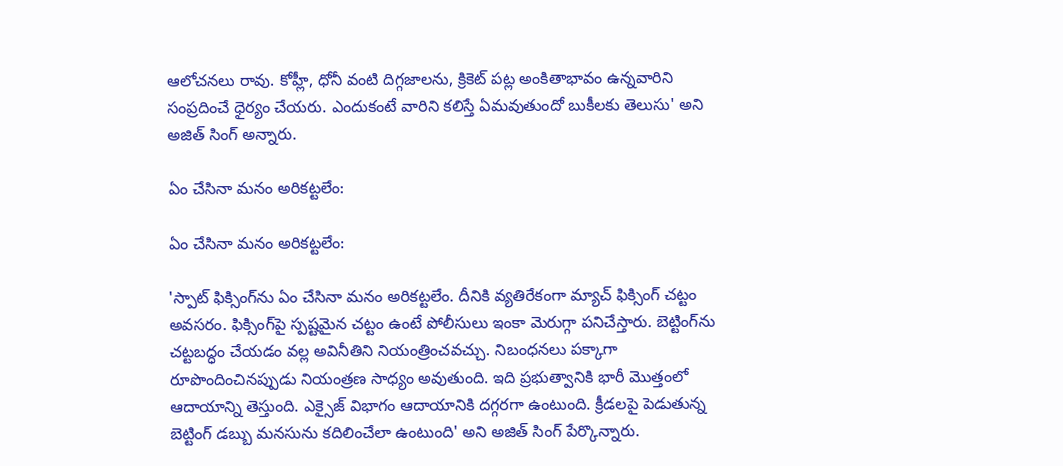ఆలోచనలు రావు. కోహ్లీ, ధోనీ వంటి దిగ్గజాలను, క్రికెట్‌ పట్ల అంకితాభావం ఉన్నవారిని సంప్రదించే ధైర్యం చేయరు. ఎందుకంటే వారిని కలిస్తే ఏమవుతుందో బుకీలకు తెలుసు' అని అజిత్ సింగ్ అన్నారు.

ఏం చేసినా మనం అరికట్టలేం:

ఏం చేసినా మనం అరికట్టలేం:

'స్పాట్‌ ఫిక్సింగ్‌ను ఏం చేసినా మనం అరికట్టలేం. దీనికి వ్యతిరేకంగా మ్యాచ్ ఫిక్సింగ్‌ చట్టం అవసరం. ఫిక్సింగ్‌పై స్పష్టమైన చట్టం ఉంటే పోలీసులు ఇంకా మెరుగ్గా పనిచేస్తారు. బెట్టింగ్‌ను చట్టబద్ధం చేయడం వల్ల అవినీతిని నియంత్రించవచ్చు. నిబంధనలు పక్కాగా రూపొందించినప్పుడు నియంత్రణ సాధ్యం అవుతుంది. ఇది ప్రభుత్వానికి భారీ మొత్తంలో ఆదాయాన్ని తెస్తుంది. ఎక్సైజ్ విభాగం ఆదాయానికి దగ్గరగా ఉంటుంది. క్రీడలపై పెడుతున్న బెట్టింగ్‌ డబ్బు మనసును కదిలించేలా ఉంటుంది' అని అజిత్‌ సింగ్‌ పేర్కొన్నారు.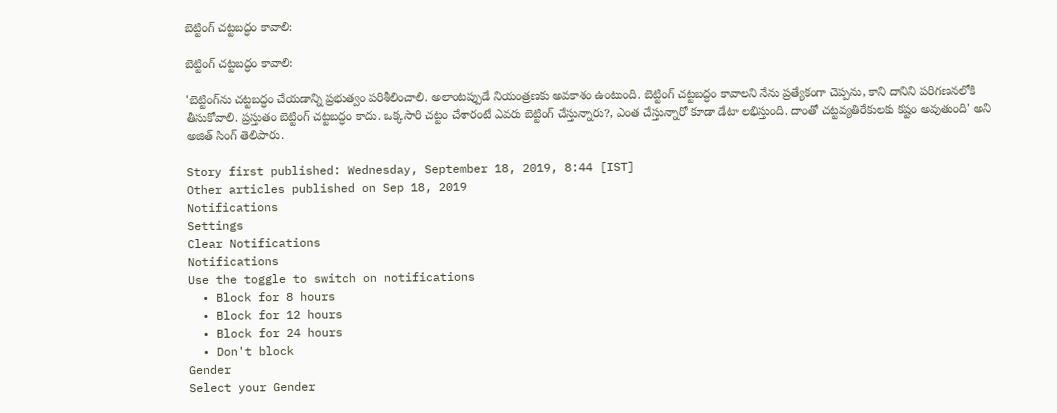బెట్టింగ్ చట్టబద్ధం కావాలి:

బెట్టింగ్ చట్టబద్ధం కావాలి:

'బెట్టింగ్‌ను చట్టబద్ధం చేయడాన్ని ప్రభుత్వం పరిశీలించాలి. అలాంటప్పుడే నియంత్రణకు అవకాశం ఉంటుంది. బెట్టింగ్ చట్టబద్ధం కావాలని నేను ప్రత్యేకంగా చెప్పను, కాని దానిని పరిగణనలోకి తీసుకోవాలి. ప్రస్తుతం బెట్టింగ్‌ చట్టబద్ధం కాదు. ఒక్కసారి చట్టం చేశారంటే ఎవరు బెట్టింగ్‌ చేస్తున్నారు?, ఎంత చేస్తున్నారో కూడా డేటా లభిస్తుంది. దాంతో చట్టవ్యతిరేకులకు కష్టం అవుతుంది' అని అజిత్‌ సింగ్‌ తెలిపారు.

Story first published: Wednesday, September 18, 2019, 8:44 [IST]
Other articles published on Sep 18, 2019
Notifications
Settings
Clear Notifications
Notifications
Use the toggle to switch on notifications
  • Block for 8 hours
  • Block for 12 hours
  • Block for 24 hours
  • Don't block
Gender
Select your Gender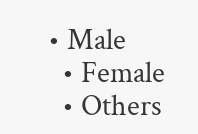• Male
  • Female
  • Others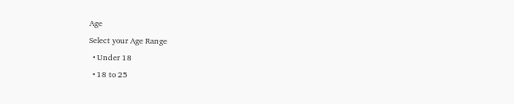Age
Select your Age Range
  • Under 18
  • 18 to 25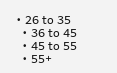• 26 to 35
  • 36 to 45
  • 45 to 55
  • 55+